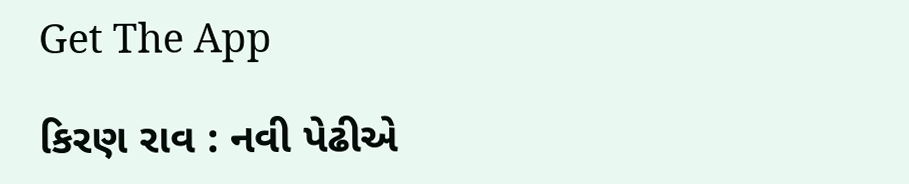Get The App

કિરણ રાવ : નવી પેઢીએ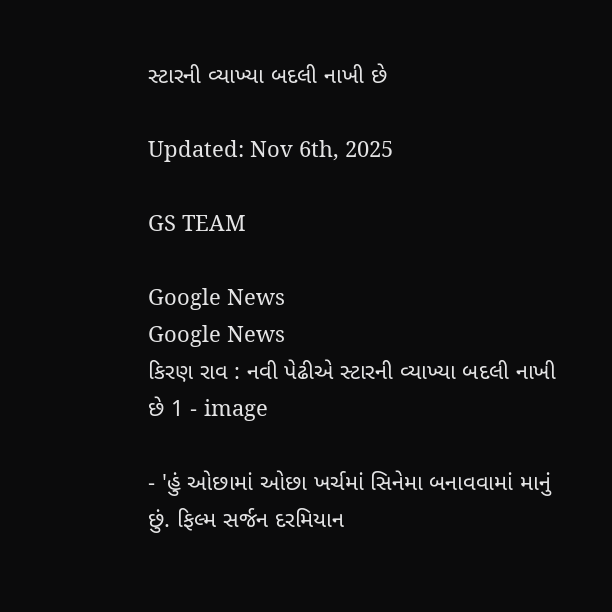સ્ટારની વ્યાખ્યા બદલી નાખી છે

Updated: Nov 6th, 2025

GS TEAM

Google News
Google News
કિરણ રાવ : નવી પેઢીએ સ્ટારની વ્યાખ્યા બદલી નાખી છે 1 - image

- 'હું ઓછામાં ઓછા ખર્ચમાં સિનેમા બનાવવામાં માનું છું. ફિલ્મ સર્જન દરમિયાન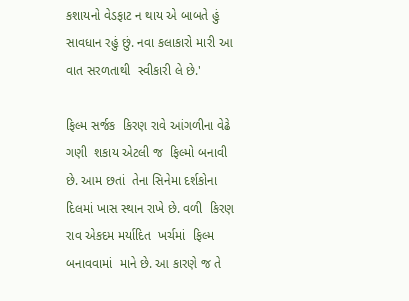કશાયનો વેડફાટ ન થાય એ બાબતે હું સાવધાન રહું છું. નવા કલાકારો મારી આ વાત સરળતાથી  સ્વીકારી લે છે.'

ફિલ્મ સર્જક  કિરણ રાવે આંગળીના વેઢે ગણી  શકાય એટલી જ  ફિલ્મો બનાવી  છે. આમ છતાં  તેના સિનેમા દર્શકોના  દિલમાં ખાસ સ્થાન રાખે છે. વળી  કિરણ રાવ એકદમ મર્યાદિત  ખર્ચમાં  ફિલ્મ બનાવવામાં  માને છે. આ કારણે જ તે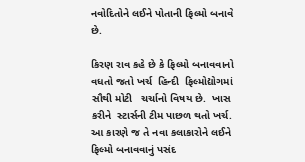નવોદિતોને લઈને પોતાની ફિલ્મો બનાવે છે.

કિરણ રાવ કહે છે કે ફિલ્મો બનાવવાનો  વધતો જતો ખર્ચ  હિન્દી  ફિલ્મોદ્યોગમાં  સૌથી મોટી   ચર્ચાનો વિષય છે.  ખાસ  કરીને  સ્ટાર્સની ટીમ પાછળ થતો ખર્ચ.  આ કારણે જ તે નવા કલાકારોને લઈને   ફિલ્મો બનાવવાનું પસંદ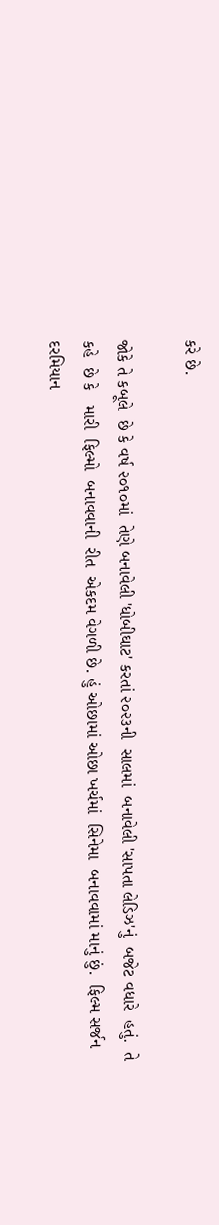કરે છે.

જોકે તે કબૂલે  છે કે વર્ષ ૨૦૧૦માં  તેણે બનાવેલી 'ધોબીઘાટ' કરતાં ૨૦૨૩ની  સાલમાં  બનાવેલી 'સાપતા લેડિઝ'નું  બજેટ વધારે  હતું.  તે કહે  છે કે   મારી  ફિલ્મો  બનાવવાની  રીત  એકદમ વેગળી છે. હું ઓછામાં ઓછા ખર્ચમાં  સિનેમા  બનાવવામાં માનું છું.  ફિલ્મ સર્જન  દરમિયાન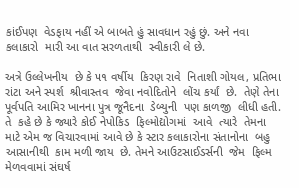કાંઈપણ  વેડફાય નહીં એ બાબતે હું સાવધાન રહું છું. અને નવા કલાકારો  મારી આ વાત સરળતાથી  સ્વીકારી લે છે.

અત્રે ઉલ્લેખનીય  છે કે ૫૧ વર્ષીય  કિરણ રાવે  નિતાશી ગોયલ, પ્રતિભા  રાંટા અને સ્પર્શ  શ્રીવાસ્તવ  જેવા નવોદિતોને  લોંચ કર્યાં  છે.  તેણે તેના પૂર્વપતિ આમિર ખાનના પુત્ર જૂનૈદના  ડેબ્યુની  પણ કાળજી  લીધી હતી.  તે  કહે છે કે જ્યારે કોઈ નેપોકિડ  ફિલ્મોદ્યોગમાં  આવે  ત્યારે  તેમના માટે એમ જ વિચારવામાં આવે છે કે સ્ટાર કલાકારોના સંતાનોના  બહુ આસાનીથી  કામ મળી જાય  છે. તેમને આઉટસાઈડર્સની  જેમ  ફિલ્મ મેળવવામાં સંઘર્ષ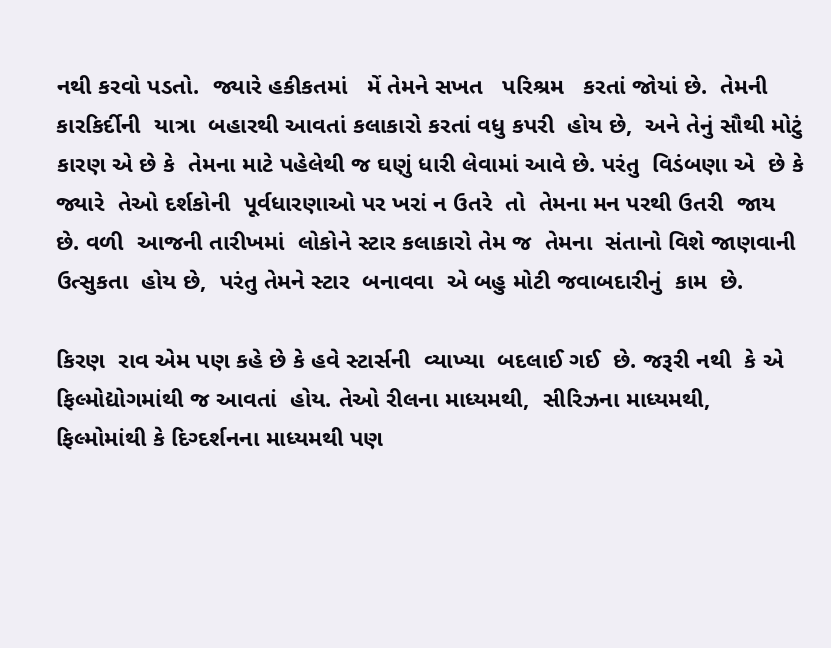નથી કરવો પડતો.  જ્યારે હકીકતમાં   મેં તેમને સખત   પરિશ્રમ   કરતાં જોયાં છે.  તેમની કારકિર્દીની  યાત્રા  બહારથી આવતાં કલાકારો કરતાં વધુ કપરી  હોય છે,  અને તેનું સૌથી મોટું કારણ એ છે કે  તેમના માટે પહેલેથી જ ઘણું ધારી લેવામાં આવે છે. પરંતુ  વિડંબણા એ  છે કે જ્યારે  તેઓ દર્શકોની  પૂર્વધારણાઓ પર ખરાં ન ઉતરે  તો  તેમના મન પરથી ઉતરી  જાય છે. વળી  આજની તારીખમાં  લોકોને સ્ટાર કલાકારો તેમ જ  તેમના  સંતાનો વિશે જાણવાની  ઉત્સુકતા  હોય છે,  પરંતુ તેમને સ્ટાર  બનાવવા  એ બહુ મોટી જવાબદારીનું  કામ  છે.

કિરણ  રાવ એમ પણ કહે છે કે હવે સ્ટાર્સની  વ્યાખ્યા  બદલાઈ ગઈ  છે. જરૂરી નથી  કે એ ફિલ્મોદ્યોગમાંથી જ આવતાં  હોય. તેઓ રીલના માધ્યમથી,  સીરિઝના માધ્યમથી, ફિલ્મોમાંથી કે દિગ્દર્શનના માધ્યમથી પણ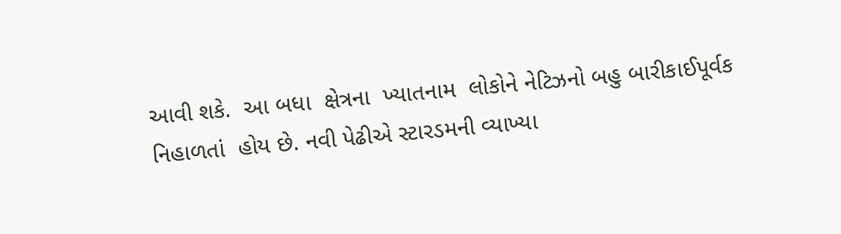આવી શકે.  આ બધા  ક્ષેત્રના  ખ્યાતનામ  લોકોને નેટિઝનો બહુ બારીકાઈપૂર્વક  નિહાળતાં  હોય છે. નવી પેઢીએ સ્ટારડમની વ્યાખ્યા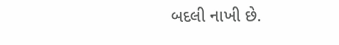બદલી નાખી છે.